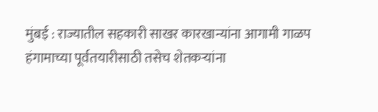मुंबई : राज्यातील सहकारी साखर कारखान्यांना आगामी गाळप हंगामाच्या पूर्वतयारीसाठी तसेच शेतकऱ्यांना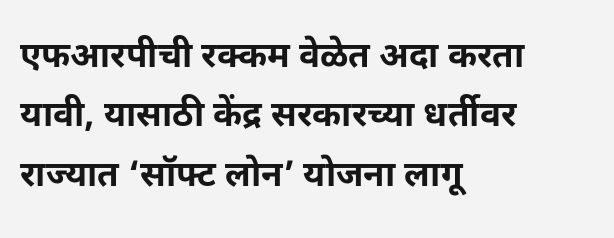एफआरपीची रक्कम वेळेत अदा करता यावी, यासाठी केंद्र सरकारच्या धर्तीवर राज्यात ‘सॉफ्ट लोन’ योजना लागू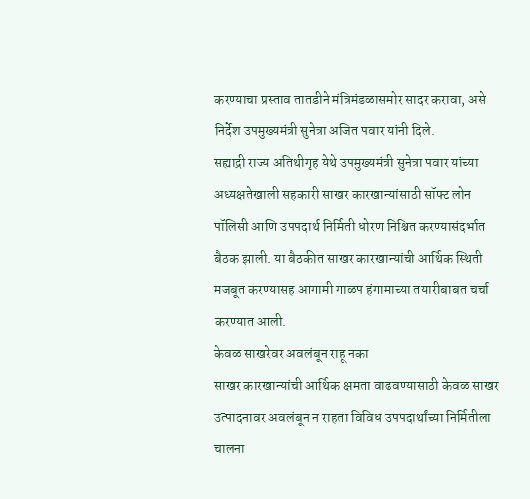करण्याचा प्रस्ताव तातडीने मंत्रिमंडळासमोर सादर करावा, असे निर्देश उपमुख्यमंत्री सुनेत्रा अजित पवार यांनी दिले.
सह्याद्री राज्य अतिथीगृह येथे उपमुख्यमंत्री सुनेत्रा पवार यांच्या अध्यक्षतेखाली सहकारी साखर कारखान्यांसाठी सॉफ्ट लोन पॉलिसी आणि उपपदार्थ निर्मिती धोरण निश्चित करण्यासंदर्भात बैठक झाली. या बैठकीत साखर कारखान्यांची आर्थिक स्थिती मजबूत करण्यासह आगामी गाळप हंगामाच्या तयारीबाबत चर्चा करण्यात आली.
केवळ साखरेवर अवलंबून राहू नका
साखर कारखान्यांची आर्थिक क्षमता वाढवण्यासाठी केवळ साखर उत्पादनावर अवलंबून न राहता विविध उपपदार्थांच्या निर्मितीला चालना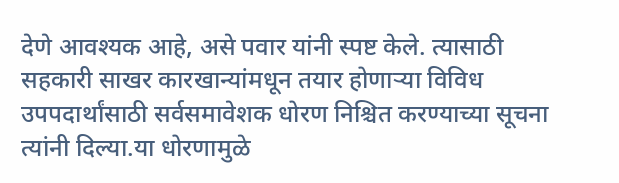देणे आवश्यक आहे, असे पवार यांनी स्पष्ट केले. त्यासाठी सहकारी साखर कारखान्यांमधून तयार होणाऱ्या विविध उपपदार्थांसाठी सर्वसमावेशक धोरण निश्चित करण्याच्या सूचना त्यांनी दिल्या.या धोरणामुळे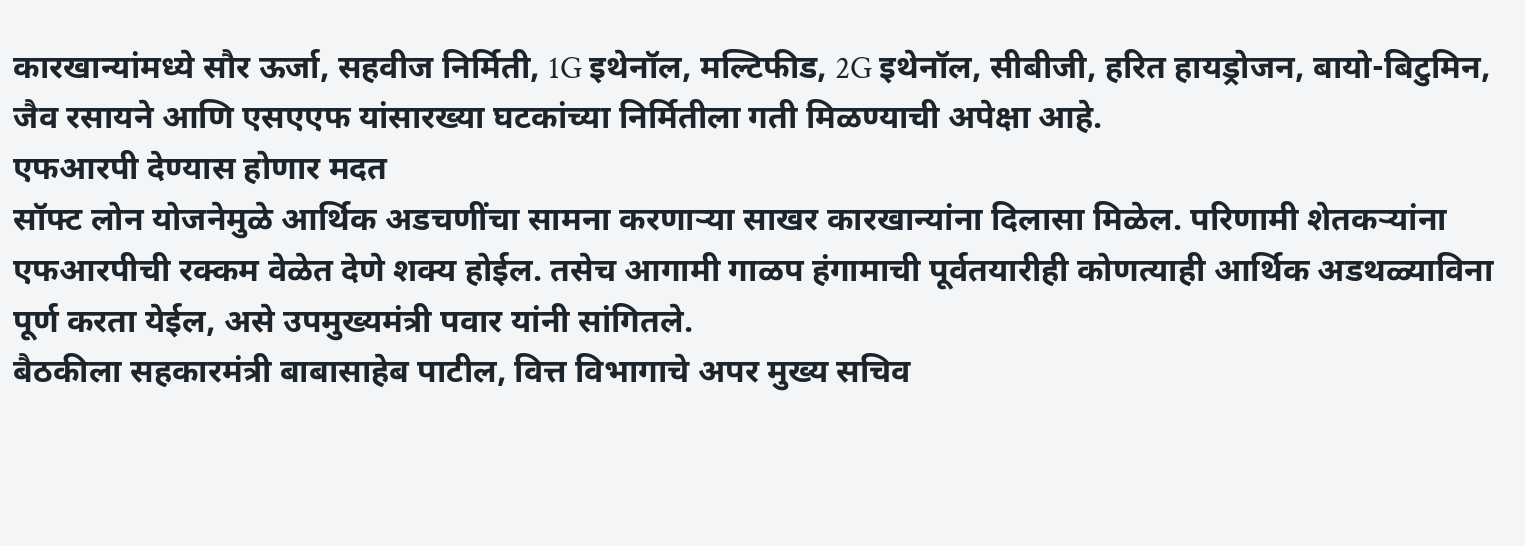कारखान्यांमध्ये सौर ऊर्जा, सहवीज निर्मिती, 1G इथेनॉल, मल्टिफीड, 2G इथेनॉल, सीबीजी, हरित हायड्रोजन, बायो-बिटुमिन, जैव रसायने आणि एसएएफ यांसारख्या घटकांच्या निर्मितीला गती मिळण्याची अपेक्षा आहे.
एफआरपी देण्यास होणार मदत
सॉफ्ट लोन योजनेमुळे आर्थिक अडचणींचा सामना करणाऱ्या साखर कारखान्यांना दिलासा मिळेल. परिणामी शेतकऱ्यांना एफआरपीची रक्कम वेळेत देणे शक्य होईल. तसेच आगामी गाळप हंगामाची पूर्वतयारीही कोणत्याही आर्थिक अडथळ्याविना पूर्ण करता येईल, असे उपमुख्यमंत्री पवार यांनी सांगितले.
बैठकीला सहकारमंत्री बाबासाहेब पाटील, वित्त विभागाचे अपर मुख्य सचिव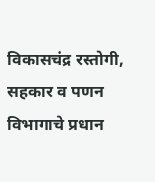विकासचंद्र रस्तोगी, सहकार व पणन विभागाचे प्रधान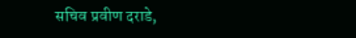सचिव प्रवीण दराडे,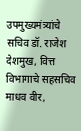उपमुख्यमंत्र्यांचे सचिव डॉ. राजेश देशमुख, वित्त विभागाचे सहसचिव माधव वीर,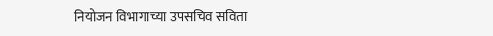नियोजन विभागाच्या उपसचिव सविता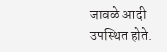जावळे आदी उपस्थित होते.